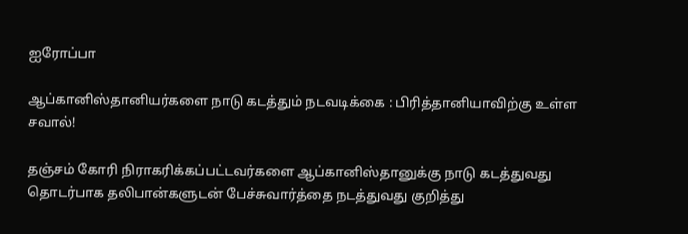ஐரோப்பா

ஆப்கானிஸ்தானியர்களை நாடு கடத்தும் நடவடிக்கை : பிரித்தானியாவிற்கு உள்ள சவால்!

தஞ்சம் கோரி நிராகரிக்கப்பட்டவர்களை ஆப்கானிஸ்தானுக்கு நாடு கடத்துவது தொடர்பாக தலிபான்களுடன் பேச்சுவார்த்தை நடத்துவது குறித்து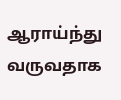ஆராய்ந்து வருவதாக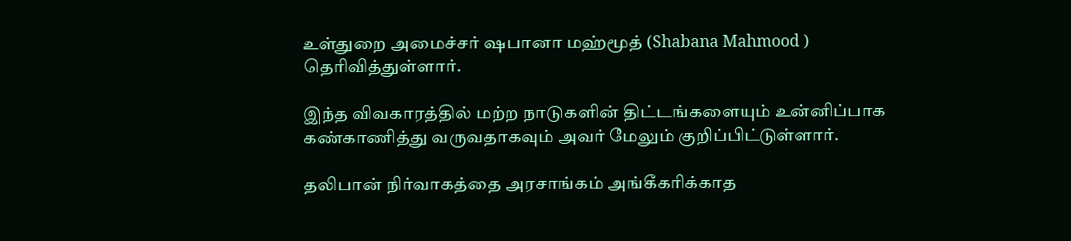உள்துறை அமைச்சர் ஷபானா மஹ்மூத் (Shabana Mahmood ) தெரிவித்துள்ளார்.

இந்த விவகாரத்தில் மற்ற நாடுகளின் திட்டங்களையும் உன்னிப்பாக கண்காணித்து வருவதாகவும் அவர் மேலும் குறிப்பிட்டுள்ளார்.

தலிபான் நிர்வாகத்தை அரசாங்கம் அங்கீகரிக்காத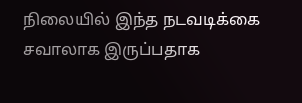நிலையில் இந்த நடவடிக்கை சவாலாக இருப்பதாக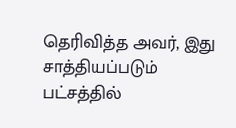தெரிவித்த அவர், இது சாத்தியப்படும் பட்சத்தில்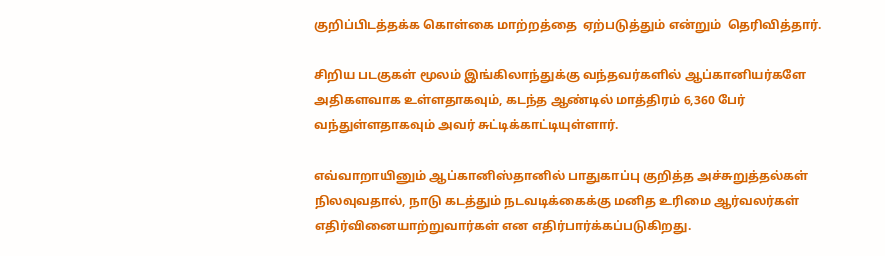குறிப்பிடத்தக்க கொள்கை மாற்றத்தை  ஏற்படுத்தும் என்றும்  தெரிவித்தார்.

சிறிய படகுகள் மூலம் இங்கிலாந்துக்கு வந்தவர்களில் ஆப்கானியர்களே அதிகளவாக உள்ளதாகவும், கடந்த ஆண்டில் மாத்திரம் 6,360 பேர் வந்துள்ளதாகவும் அவர் சுட்டிக்காட்டியுள்ளார்.

எவ்வாறாயினும் ஆப்கானிஸ்தானில் பாதுகாப்பு குறித்த அச்சுறுத்தல்கள் நிலவுவதால், நாடு கடத்தும் நடவடிக்கைக்கு மனித உரிமை ஆர்வலர்கள் எதிர்வினையாற்றுவார்கள் என எதிர்பார்க்கப்படுகிறது.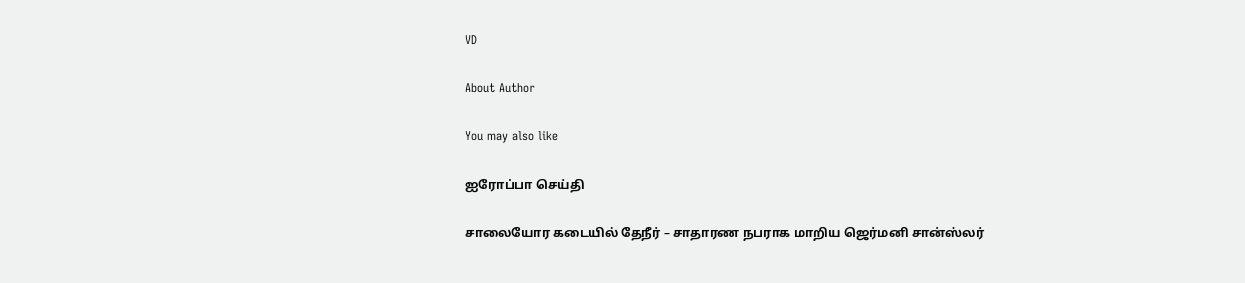VD

About Author

You may also like

ஐரோப்பா செய்தி

சாலையோர கடையில் தேநீர் – சாதாரண நபராக மாறிய ஜெர்மனி சான்ஸ்லர்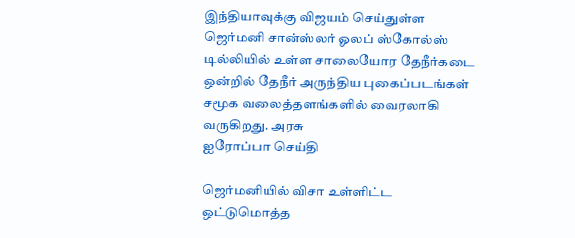இந்தியாவுக்கு விஜயம் செய்துள்ள ஜெர்மனி சான்ஸ்லர் ஓலப் ஸ்கோல்ஸ் டில்லியில் உள்ள சாலையோர தேநீர்கடை ஒன்றில் தேநீர் அருந்திய புகைப்படங்கள் சமூக வலைத்தளங்களில் வைரலாகி வருகிறது. அரசு
ஐரோப்பா செய்தி

ஜெர்மனியில் விசா உள்ளிட்ட ஒட்டுமொத்த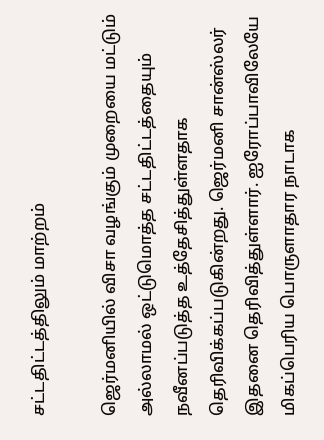சட்டதிட்டத்திலும் மாற்றம்

ஜெர்மனியில் விசா வழங்கும் முறையை மட்டும் அல்லாமல் ஒட்டுமொத்த சட்டதிட்டத்தையும் நவீனப்படுத்த உத்தேசித்துள்ளதாக தெரிவிக்கப்படுகின்றது. ஜெர்மனி சான்ஸ்லர் இதனை தெரிவித்துள்ளார். ஐரோப்பாவிலேயே மிகப்பெரிய பொருளாதார நாடாக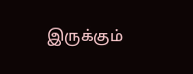இருக்கும்